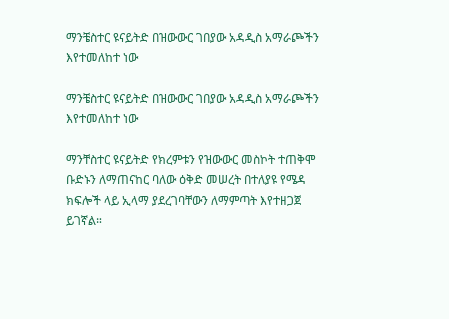ማንቼስተር ዩናይትድ በዝውውር ገበያው አዳዲስ አማራጮችን እየተመለከተ ነው

ማንቼስተር ዩናይትድ በዝውውር ገበያው አዳዲስ አማራጮችን እየተመለከተ ነው

ማንቸስተር ዩናይትድ የክረምቱን የዝውውር መስኮት ተጠቅሞ ቡድኑን ለማጠናከር ባለው ዕቅድ መሠረት በተለያዩ የሜዳ ክፍሎች ላይ ኢላማ ያደረገባቸውን ለማምጣት እየተዘጋጀ ይገኛል።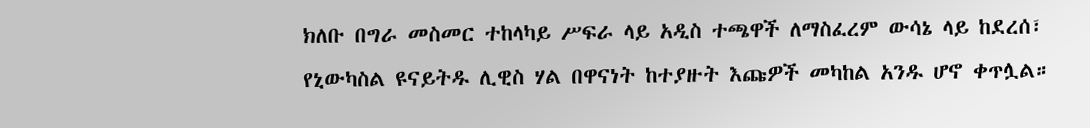ክለቡ በግራ መስመር ተከላካይ ሥፍራ ላይ አዲስ ተጫዋች ለማስፈረም ውሳኔ ላይ ከደረሰ፣ የኒውካስል ዩናይትዱ ሊዊስ ሃል በዋናነት ከተያዙት እጩዎች መካከል አንዱ ሆኖ ቀጥሏል።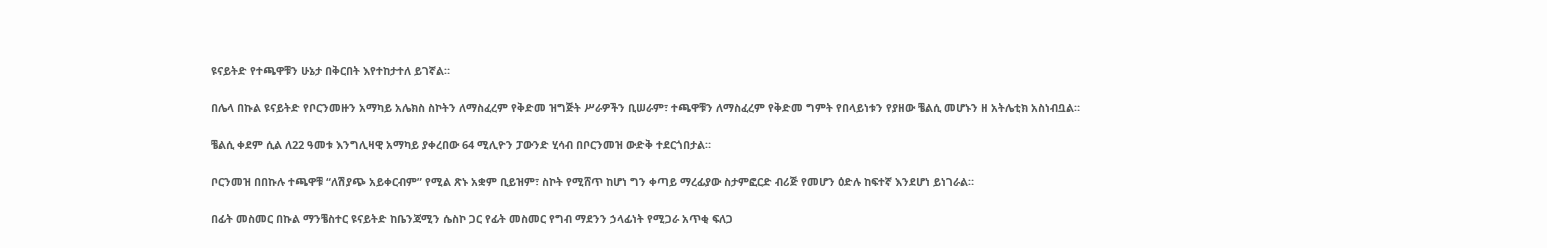ዩናይትድ የተጫዋቹን ሁኔታ በቅርበት እየተከታተለ ይገኛል።

በሌላ በኩል ዩናይትድ የቦርንመዙን አማካይ አሌክስ ስኮትን ለማስፈረም የቅድመ ዝግጅት ሥራዎችን ቢሠራም፣ ተጫዋቹን ለማስፈረም የቅድመ ግምት የበላይነቱን የያዘው ቼልሲ መሆኑን ዘ አትሌቲክ አስነብቧል።

ቼልሲ ቀደም ሲል ለ22 ዓመቱ እንግሊዛዊ አማካይ ያቀረበው 64 ሚሊዮን ፓውንድ ሂሳብ በቦርንመዝ ውድቅ ተደርጎበታል።

ቦርንመዝ በበኩሉ ተጫዋቹ “ለሽያጭ አይቀርብም” የሚል ጽኑ አቋም ቢይዝም፣ ስኮት የሚሸጥ ከሆነ ግን ቀጣይ ማረፊያው ስታምፎርድ ብሪጅ የመሆን ዕድሉ ከፍተኛ እንደሆነ ይነገራል።

በፊት መስመር በኩል ማንቼስተር ዩናይትድ ከቤንጃሚን ሴስኮ ጋር የፊት መስመር የግብ ማደንን ኃላፊነት የሚጋራ አጥቂ ፍለጋ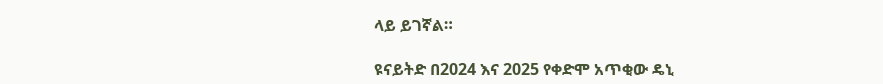ላይ ይገኛል።

ዩናይትድ በ2024 እና 2025 የቀድሞ አጥቂው ዴኒ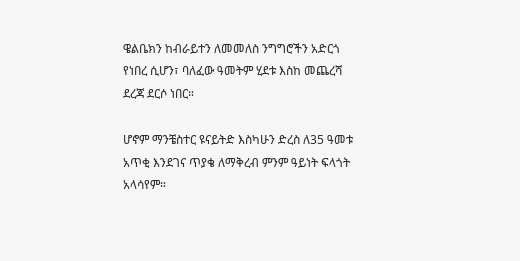ዌልቤክን ከብራይተን ለመመለስ ንግግሮችን አድርጎ የነበረ ሲሆን፣ ባለፈው ዓመትም ሂደቱ እስከ መጨረሻ ደረጃ ደርሶ ነበር።

ሆኖም ማንቼስተር ዩናይትድ እስካሁን ድረስ ለ35 ዓመቱ አጥቂ እንደገና ጥያቄ ለማቅረብ ምንም ዓይነት ፍላጎት አላሳየም።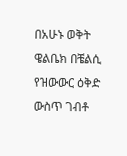በአሁኑ ወቅት ዌልቤክ በቼልሲ የዝውውር ዕቅድ ውስጥ ገብቶ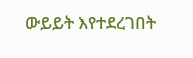ውይይት እየተደረገበት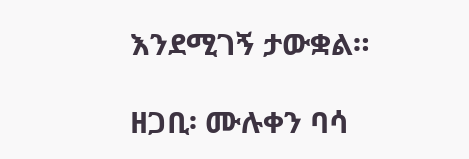እንደሚገኝ ታውቋል።

ዘጋቢ፡ ሙሉቀን ባሳ